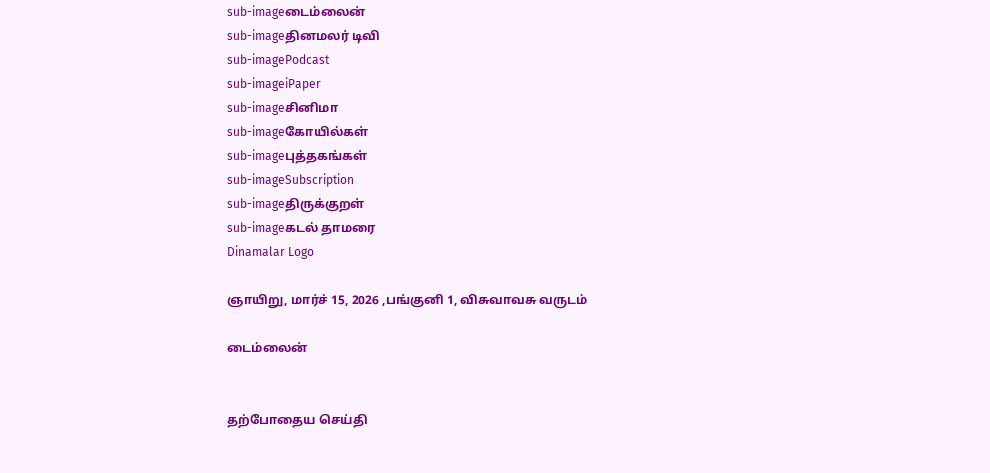sub-imageடைம்லைன்
sub-imageதினமலர் டிவி
sub-imagePodcast
sub-imageiPaper
sub-imageசினிமா
sub-imageகோயில்கள்
sub-imageபுத்தகங்கள்
sub-imageSubscription
sub-imageதிருக்குறள்
sub-imageகடல் தாமரை
Dinamalar Logo

ஞாயிறு, மார்ச் 15, 2026 ,பங்குனி 1, விசுவாவசு வருடம்

டைம்லைன்


தற்போதைய செய்தி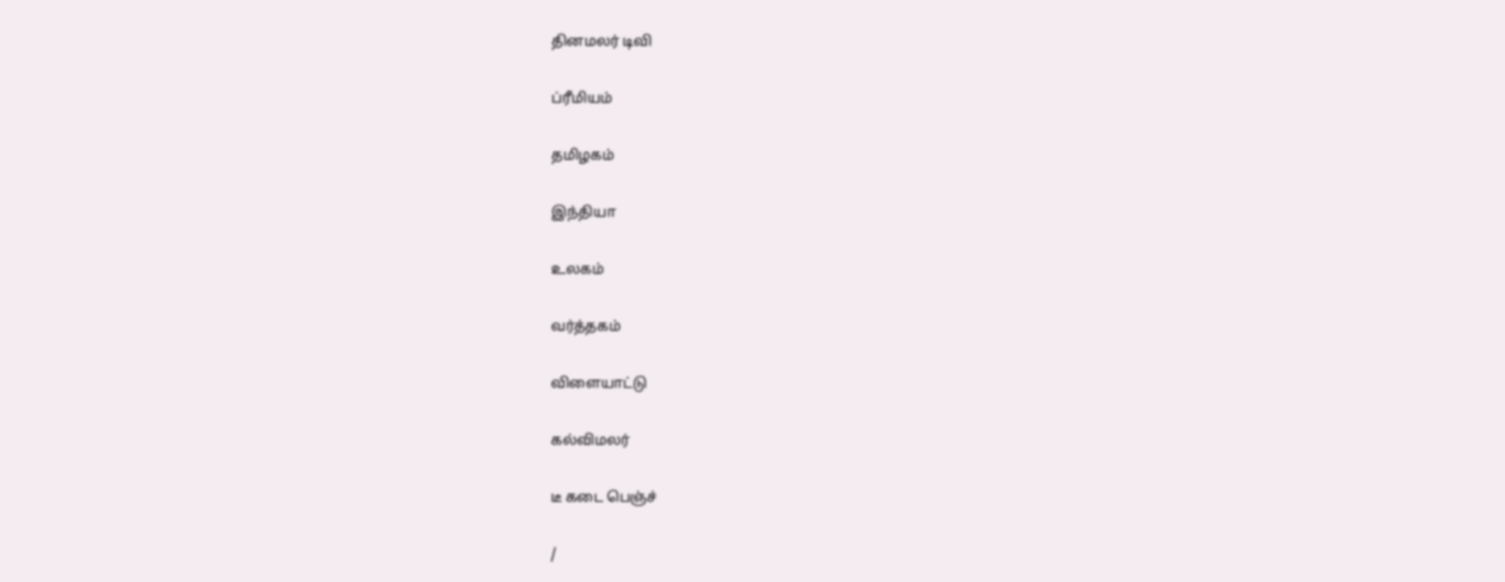தினமலர் டிவி


ப்ரீமியம்


தமிழகம்


இந்தியா


உலகம்


வர்த்தகம்


விளையாட்டு


கல்விமலர்


டீ கடை பெஞ்ச்


/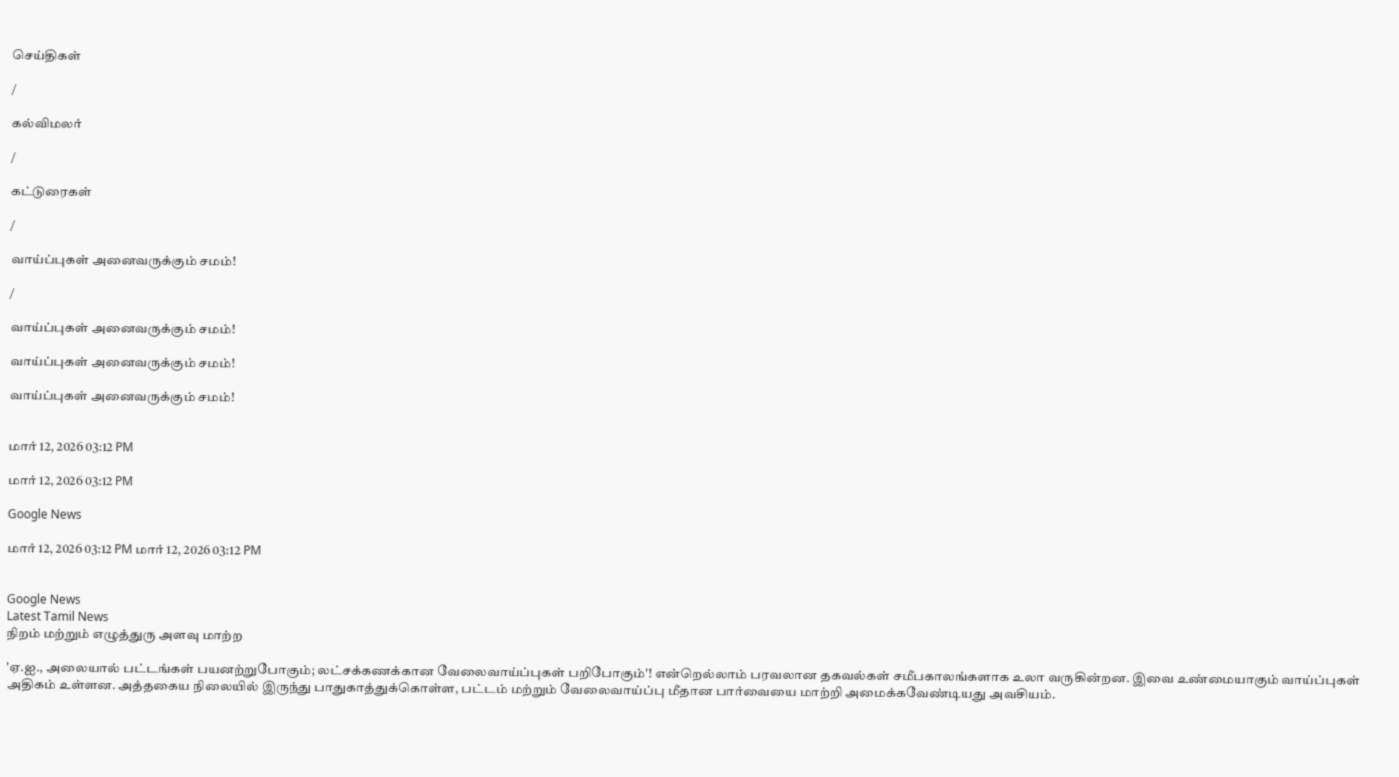செய்திகள்

/

கல்விமலர்

/

கட்டுரைகள்

/

வாய்ப்புகள் அனைவருக்கும் சமம்!

/

வாய்ப்புகள் அனைவருக்கும் சமம்!

வாய்ப்புகள் அனைவருக்கும் சமம்!

வாய்ப்புகள் அனைவருக்கும் சமம்!


மார் 12, 2026 03:12 PM

மார் 12, 2026 03:12 PM

Google News

மார் 12, 2026 03:12 PM மார் 12, 2026 03:12 PM


Google News
Latest Tamil News
நிறம் மற்றும் எழுத்துரு அளவு மாற்ற

'ஏ.ஐ., அலையால் பட்டங்கள் பயனற்றுபோகும்; லட்சக்கணக்கான வேலைவாய்ப்புகள் பறிபோகும்'! என்றெல்லாம் பரவலான தகவல்கள் சமீபகாலங்களாக உலா வருகின்றன. இவை உண்மையாகும் வாய்ப்புகள் அதிகம் உள்ளன. அத்தகைய நிலையில் இருந்து பாதுகாத்துக்கொள்ள, பட்டம் மற்றும் வேலைவாய்ப்பு மீதான பார்வையை மாற்றி அமைக்கவேண்டியது அவசியம்.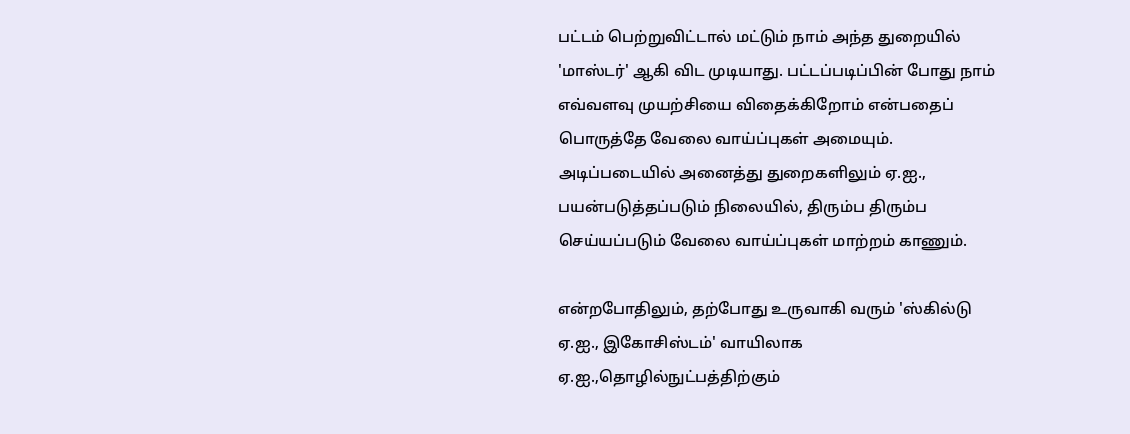பட்டம் பெற்றுவிட்டால் மட்டும் நாம் அந்த துறையில் 'மாஸ்டர்' ஆகி விட முடியாது. பட்டப்படிப்பின் போது நாம் எவ்வளவு முயற்சியை விதைக்கிறோம் என்பதைப் பொருத்தே வேலை வாய்ப்புகள் அமையும். அடிப்படையில் அனைத்து துறைகளிலும் ஏ.ஐ., பயன்படுத்தப்படும் நிலையில், திரும்ப திரும்ப செய்யப்படும் வேலை வாய்ப்புகள் மாற்றம் காணும்.

என்றபோதிலும், தற்போது உருவாகி வரும் 'ஸ்கில்டு ஏ.ஐ., இகோசிஸ்டம்' வாயிலாக ஏ.ஐ.,தொழில்நுட்பத்திற்கும்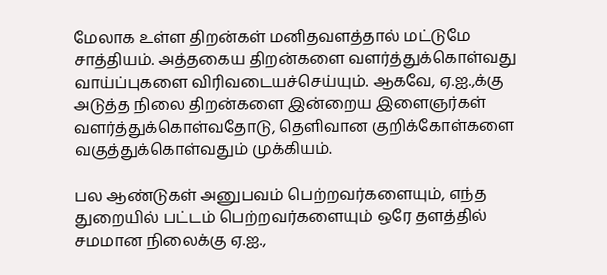மேலாக உள்ள திறன்கள் மனிதவளத்தால் மட்டுமே சாத்தியம். அத்தகைய திறன்களை வளர்த்துக்கொள்வது வாய்ப்புகளை விரிவடையச்செய்யும். ஆகவே, ஏ.ஐ.,க்கு அடுத்த நிலை திறன்களை இன்றைய இளைஞர்கள் வளர்த்துக்கொள்வதோடு, தெளிவான குறிக்கோள்களை வகுத்துக்கொள்வதும் முக்கியம்.

பல ஆண்டுகள் அனுபவம் பெற்றவர்களையும், எந்த துறையில் பட்டம் பெற்றவர்களையும் ஒரே தளத்தில் சமமான நிலைக்கு ஏ.ஐ.,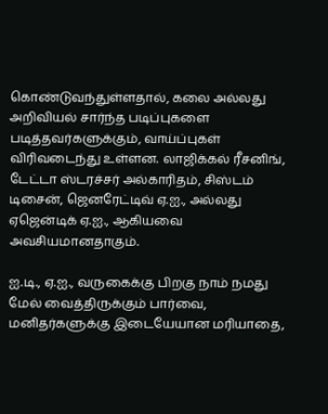கொண்டுவந்துள்ளதால், கலை அல்லது அறிவியல் சார்ந்த படிப்புகளை படித்தவர்களுக்கும், வாய்ப்புகள் விரிவடைந்து உள்ளன. லாஜிக்கல் ரீசனிங், டேட்டா ஸ்டரச்சர் அல்காரிதம், சிஸ்டம் டிசைன், ஜெனரேட்டிவ் ஏ.ஐ., அல்லது ஏஜென்டிக் ஏ.ஐ., ஆகியவை அவசியமானதாகும்.

ஐ.டி., ஏ.ஐ., வருகைக்கு பிறகு நாம் நமது மேல் வைத்திருக்கும் பார்வை, மனிதர்களுக்கு இடையேயான மரியாதை,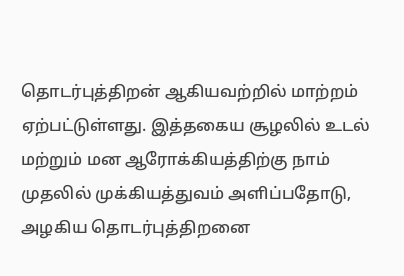தொடர்புத்திறன் ஆகியவற்றில் மாற்றம் ஏற்பட்டுள்ளது. இத்தகைய சூழலில் உடல் மற்றும் மன ஆரோக்கியத்திற்கு நாம் முதலில் முக்கியத்துவம் அளிப்பதோடு, அழகிய தொடர்புத்திறனை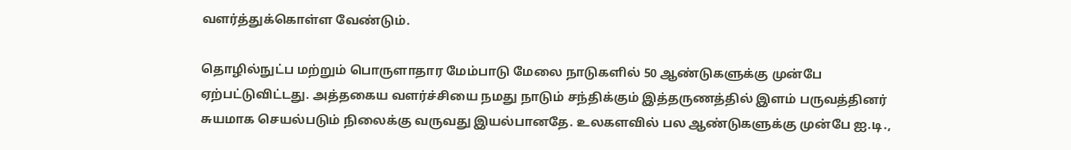வளர்த்துக்கொள்ள வேண்டும்.

தொழில்நுட்ப மற்றும் பொருளாதார மேம்பாடு மேலை நாடுகளில் 50 ஆண்டுகளுக்கு முன்பே ஏற்பட்டுவிட்டது. அத்தகைய வளர்ச்சியை நமது நாடும் சந்திக்கும் இத்தருணத்தில் இளம் பருவத்தினர் சுயமாக செயல்படும் நிலைக்கு வருவது இயல்பானதே. உலகளவில் பல ஆண்டுகளுக்கு முன்பே ஐ.டி.,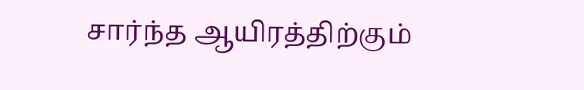சார்ந்த ஆயிரத்திற்கும்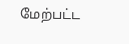மேற்பட்ட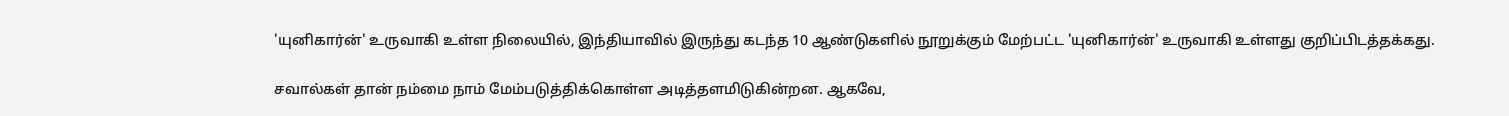'யுனிகார்ன்' உருவாகி உள்ள நிலையில், இந்தியாவில் இருந்து கடந்த 10 ஆண்டுகளில் நூறுக்கும் மேற்பட்ட 'யுனிகார்ன்' உருவாகி உள்ளது குறிப்பிடத்தக்கது.

சவால்கள் தான் நம்மை நாம் மேம்படுத்திக்கொள்ள அடித்தளமிடுகின்றன. ஆகவே,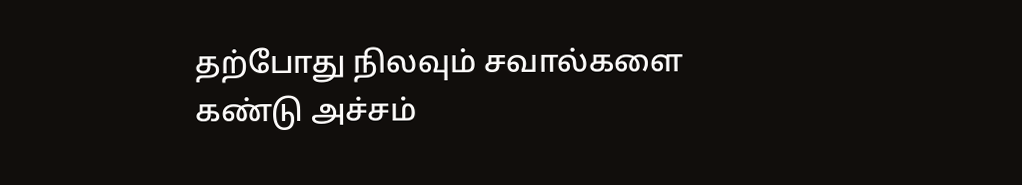தற்போது நிலவும் சவால்களை கண்டு அச்சம்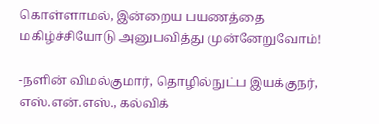கொள்ளாமல், இன்றைய பயணத்தை மகிழ்ச்சியோடு அனுபவித்து முன்னேறுவோம்!

-நளின் விமல்குமார், தொழில்நுட்ப இயக்குநர், எஸ்.என்.எஸ்., கல்விக்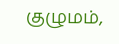குழுமம்,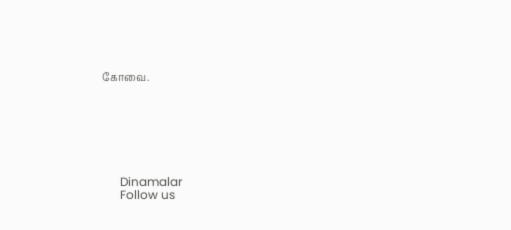கோவை.







      Dinamalar
      Follow us